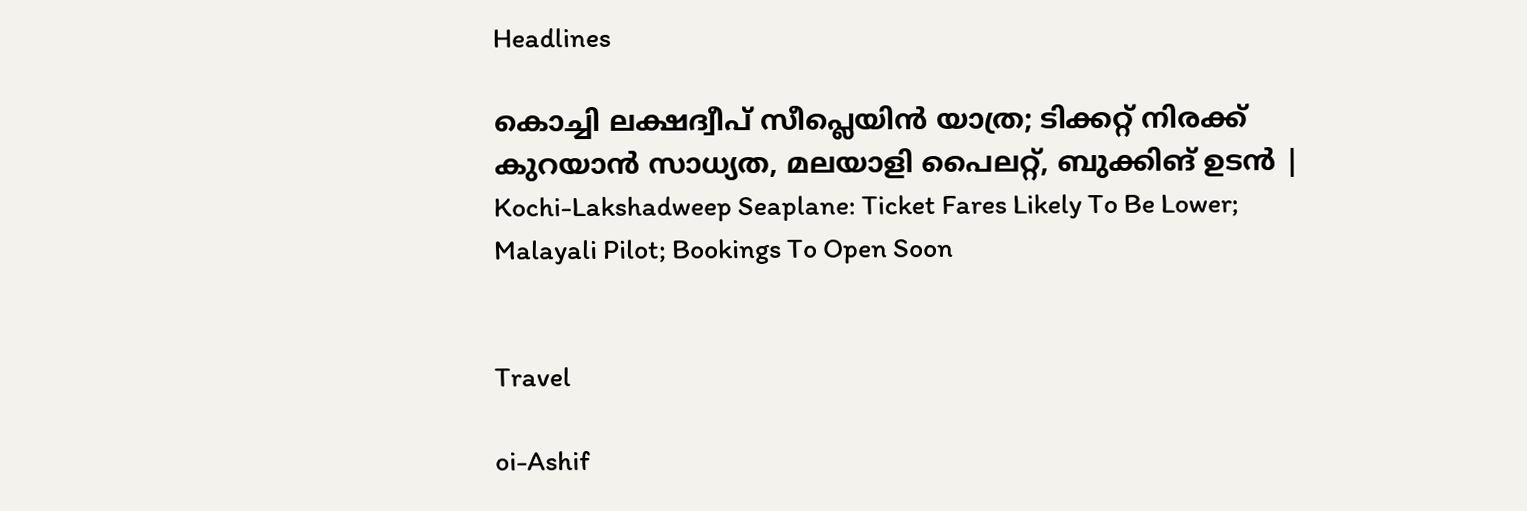Headlines

കൊച്ചി ലക്ഷദ്വീപ് സീപ്ലെയിന്‍ യാത്ര; ടിക്കറ്റ് നിരക്ക് കുറയാന്‍ സാധ്യത, മലയാളി പൈലറ്റ്, ബുക്കിങ് ഉടന്‍ | Kochi-Lakshadweep Seaplane: Ticket Fares Likely To Be Lower; Malayali Pilot; Bookings To Open Soon


Travel

oi-Ashif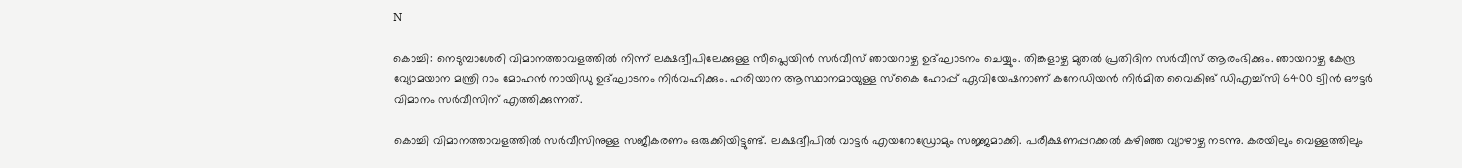N

കൊച്ചി: നെടുമ്പാശേരി വിമാനത്താവളത്തില്‍ നിന്ന് ലക്ഷദ്വീപിലേക്കുള്ള സീപ്ലെയിന്‍ സര്‍വീസ് ഞായറാഴ്ച ഉദ്ഘാടനം ചെയ്യും. തിങ്കളാഴ്ച മുതല്‍ പ്രതിദിന സര്‍വീസ് ആരംഭിക്കും. ഞായറാഴ്ച കേന്ദ്ര വ്യോമയാന മന്ത്രി റാം മോഹന്‍ നായിഡു ഉദ്ഘാടനം നിര്‍വഹിക്കും. ഹരിയാന ആസ്ഥാനമായുള്ള സ്‌കൈ ഹോപ്പ് ഏവിയേഷനാണ് കനേഡിയന്‍ നിര്‍മിത വൈകിങ് ഡിഎച്ച്‌സി 6400 ട്വിന്‍ ഔട്ടര്‍ വിമാനം സര്‍വീസിന് എത്തിക്കുന്നത്.

കൊച്ചി വിമാനത്താവളത്തില്‍ സര്‍വീസിനുള്ള സജീകരണം ഒരുക്കിയിട്ടുണ്ട്. ലക്ഷദ്വീപില്‍ വാട്ടര്‍ എയറോഡ്രോമും സജ്ജമാക്കി. പരീക്ഷണപ്പറക്കല്‍ കഴിഞ്ഞ വ്യാഴാഴ്ച നടന്നു. കരയിലും വെള്ളത്തിലും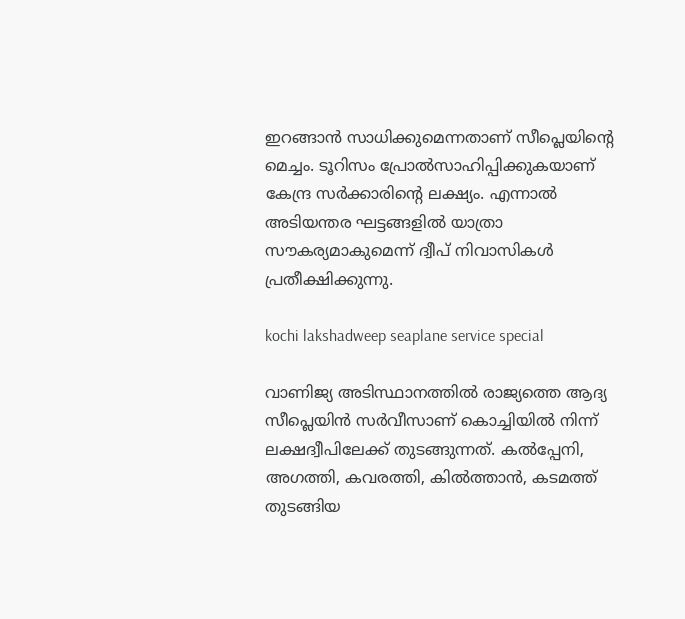ഇറങ്ങാന്‍ സാധിക്കുമെന്നതാണ് സീപ്ലെയിന്റെ മെച്ചം. ടൂറിസം പ്രോല്‍സാഹിപ്പിക്കുകയാണ് കേന്ദ്ര സര്‍ക്കാരിന്റെ ലക്ഷ്യം. എന്നാല്‍ അടിയന്തര ഘട്ടങ്ങളില്‍ യാത്രാ സൗകര്യമാകുമെന്ന് ദ്വീപ് നിവാസികള്‍ പ്രതീക്ഷിക്കുന്നു.

kochi lakshadweep seaplane service special

വാണിജ്യ അടിസ്ഥാനത്തില്‍ രാജ്യത്തെ ആദ്യ സീപ്ലെയിന്‍ സര്‍വീസാണ് കൊച്ചിയില്‍ നിന്ന് ലക്ഷദ്വീപിലേക്ക് തുടങ്ങുന്നത്. കല്‍പ്പേനി, അഗത്തി, കവരത്തി, കില്‍ത്താന്‍, കടമത്ത് തുടങ്ങിയ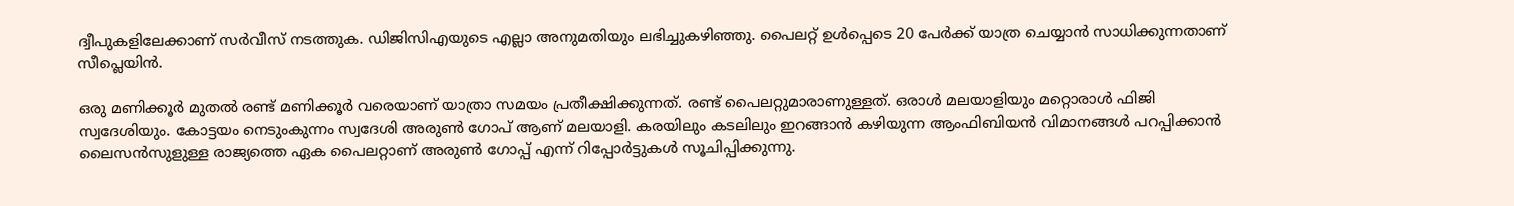ദ്വീപുകളിലേക്കാണ് സര്‍വീസ് നടത്തുക. ഡിജിസിഎയുടെ എല്ലാ അനുമതിയും ലഭിച്ചുകഴിഞ്ഞു. പൈലറ്റ് ഉള്‍പ്പെടെ 20 പേര്‍ക്ക് യാത്ര ചെയ്യാന്‍ സാധിക്കുന്നതാണ് സീപ്ലെയിന്‍.

ഒരു മണിക്കൂര്‍ മുതല്‍ രണ്ട് മണിക്കൂര്‍ വരെയാണ് യാത്രാ സമയം പ്രതീക്ഷിക്കുന്നത്. രണ്ട് പൈലറ്റുമാരാണുള്ളത്. ഒരാള്‍ മലയാളിയും മറ്റൊരാള്‍ ഫിജി സ്വദേശിയും. കോട്ടയം നെടുംകുന്നം സ്വദേശി അരുണ്‍ ഗോപ് ആണ് മലയാളി. കരയിലും കടലിലും ഇറങ്ങാന്‍ കഴിയുന്ന ആംഫിബിയന്‍ വിമാനങ്ങള്‍ പറപ്പിക്കാന്‍ ലൈസന്‍സുളുള്ള രാജ്യത്തെ ഏക പൈലറ്റാണ് അരുണ്‍ ഗോപ്പ് എന്ന് റിപ്പോര്‍ട്ടുകള്‍ സൂചിപ്പിക്കുന്നു.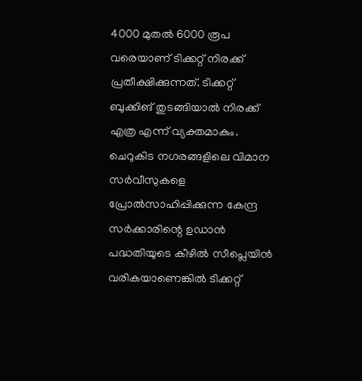4000 മുതല്‍ 6000 രൂപ വരെയാണ് ടിക്കറ്റ് നിരക്ക് പ്രതീക്ഷിക്കുന്നത്. ടിക്കറ്റ് ബുക്കിങ് തുടങ്ങിയാല്‍ നിരക്ക് എത്ര എന്ന് വ്യക്തമാകും. ചെറുകിട നഗരങ്ങളിലെ വിമാന സര്‍വീസുകളെ പ്രോല്‍സാഹിപ്പിക്കുന്ന കേന്ദ്ര സര്‍ക്കാരിന്റെ ഉഡാന്‍ പദ്ധതിയുടെ കീഴില്‍ സീപ്ലെയിന്‍ വരികയാണെങ്കില്‍ ടിക്കറ്റ്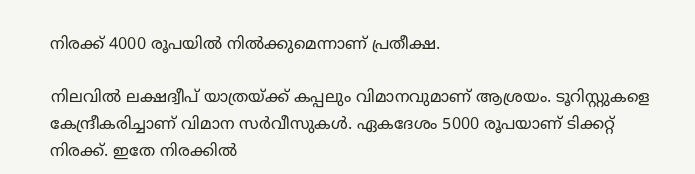നിരക്ക് 4000 രൂപയില്‍ നില്‍ക്കുമെന്നാണ് പ്രതീക്ഷ.

നിലവില്‍ ലക്ഷദ്വീപ് യാത്രയ്ക്ക് കപ്പലും വിമാനവുമാണ് ആശ്രയം. ടൂറിസ്റ്റുകളെ കേന്ദ്രീകരിച്ചാണ് വിമാന സര്‍വീസുകള്‍. ഏകദേശം 5000 രൂപയാണ് ടിക്കറ്റ് നിരക്ക്. ഇതേ നിരക്കില്‍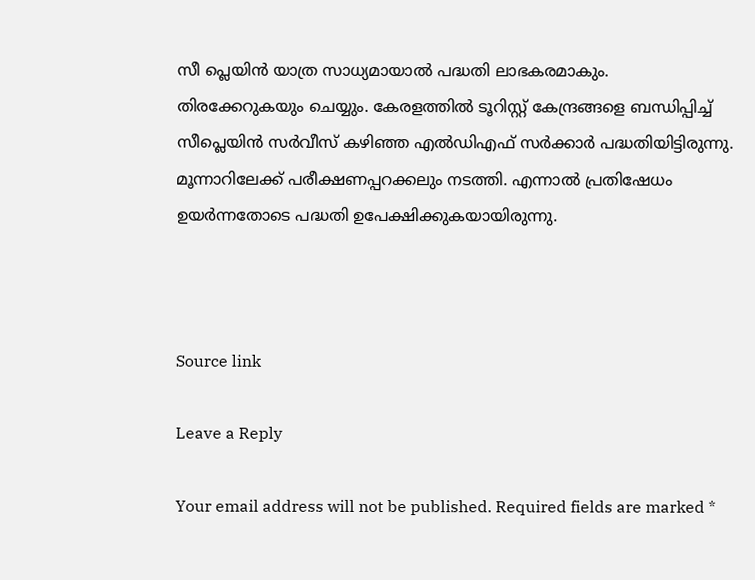സീ പ്ലെയിന്‍ യാത്ര സാധ്യമായാല്‍ പദ്ധതി ലാഭകരമാകും. തിരക്കേറുകയും ചെയ്യും. കേരളത്തില്‍ ടൂറിസ്റ്റ് കേന്ദ്രങ്ങളെ ബന്ധിപ്പിച്ച് സീപ്ലെയിന്‍ സര്‍വീസ് കഴിഞ്ഞ എല്‍ഡിഎഫ് സര്‍ക്കാര്‍ പദ്ധതിയിട്ടിരുന്നു. മൂന്നാറിലേക്ക് പരീക്ഷണപ്പറക്കലും നടത്തി. എന്നാല്‍ പ്രതിഷേധം ഉയര്‍ന്നതോടെ പദ്ധതി ഉപേക്ഷിക്കുകയായിരുന്നു.



Source link

Leave a Reply

Your email address will not be published. Required fields are marked *